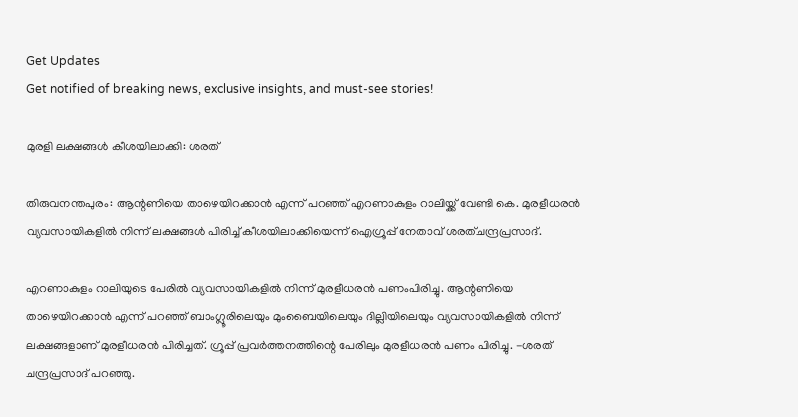Get Updates
Get notified of breaking news, exclusive insights, and must-see stories!

മുരളി ലക്ഷങ്ങള്‍ കീശയിലാക്കി: ശരത്

തിരുവനന്തപുരം: ആന്റണിയെ താഴെയിറക്കാന്‍ എന്ന് പറഞ്ഞ് എറണാകുളം റാലിയ്ക്ക് വേണ്ടി കെ. മുരളീധരന്‍ വ്യവസായികളില്‍ നിന്ന് ലക്ഷങ്ങള്‍ പിരിച്ച് കീശയിലാക്കിയെന്ന് ഐഗ്രൂപ്പ് നേതാവ് ശരത്ചന്ദ്രപ്രസാദ്.

എറണാകുളം റാലിയുടെ പേരില്‍ വ്യവസായികളില്‍ നിന്ന് മുരളീധരന്‍ പണംപിരിച്ചു. ആന്റണിയെ താഴെയിറക്കാന്‍ എന്ന് പറഞ്ഞ് ബാംഗ്ലൂരിലെയും മുംബൈയിലെയും ദില്ലിയിലെയും വ്യവസായികളില്‍ നിന്ന് ലക്ഷങ്ങളാണ് മുരളീധരന്‍ പിരിച്ചത്. ഗ്രൂപ്പ് പ്രവര്‍ത്തനത്തിന്റെ പേരിലും മുരളീധരന്‍ പണം പിരിച്ചു. -ശരത് ചന്ദ്രപ്രസാദ് പറഞ്ഞു.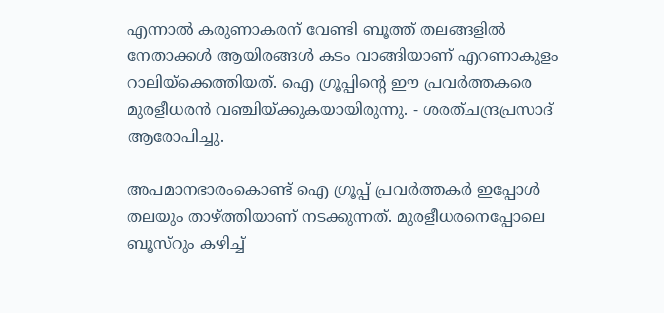എന്നാല്‍ കരുണാകരന് വേണ്ടി ബൂത്ത് തലങ്ങളില്‍ നേതാക്കള്‍ ആയിരങ്ങള്‍ കടം വാങ്ങിയാണ് എറണാകുളം റാലിയ്ക്കെത്തിയത്. ഐ ഗ്രൂപ്പിന്റെ ഈ പ്രവര്‍ത്തകരെ മുരളീധരന്‍ വഞ്ചിയ്ക്കുകയായിരുന്നു. - ശരത്ചന്ദ്രപ്രസാദ് ആരോപിച്ചു.

അപമാനഭാരംകൊണ്ട് ഐ ഗ്രൂപ്പ് പ്രവര്‍ത്തകര്‍ ഇപ്പോള്‍ തലയും താഴ്ത്തിയാണ് നടക്കുന്നത്. മുരളീധരനെപ്പോലെ ബൂസ്റും കഴിച്ച്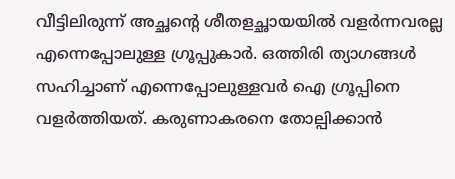വീട്ടിലിരുന്ന് അച്ഛന്റെ ശീതളച്ഛായയില്‍ വളര്‍ന്നവരല്ല എന്നെപ്പോലുള്ള ഗ്രൂപ്പുകാര്‍. ഒത്തിരി ത്യാഗങ്ങള്‍ സഹിച്ചാണ് എന്നെപ്പോലുള്ളവര്‍ ഐ ഗ്രൂപ്പിനെ വളര്‍ത്തിയത്. കരുണാകരനെ തോല്പിക്കാന്‍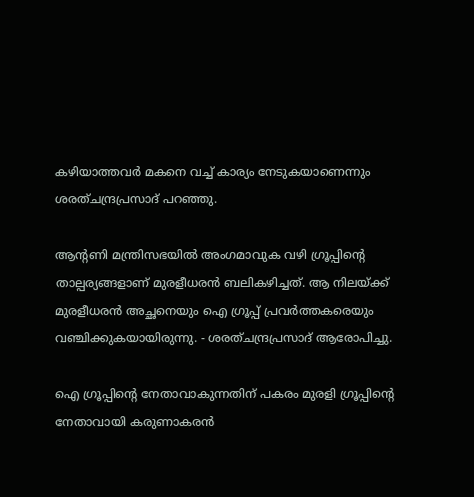കഴിയാത്തവര്‍ മകനെ വച്ച് കാര്യം നേടുകയാണെന്നും ശരത്ചന്ദ്രപ്രസാദ് പറഞ്ഞു.

ആന്റണി മന്ത്രിസഭയില്‍ അംഗമാവുക വഴി ഗ്രൂപ്പിന്റെ താല്പര്യങ്ങളാണ് മുരളീധരന്‍ ബലികഴിച്ചത്. ആ നിലയ്ക്ക് മുരളീധരന്‍ അച്ഛനെയും ഐ ഗ്രൂപ്പ് പ്രവര്‍ത്തകരെയും വഞ്ചിക്കുകയായിരുന്നു. - ശരത്ചന്ദ്രപ്രസാദ് ആരോപിച്ചു.

ഐ ഗ്രൂപ്പിന്റെ നേതാവാകുന്നതിന് പകരം മുരളി ഗ്രൂപ്പിന്റെ നേതാവായി കരുണാകരന്‍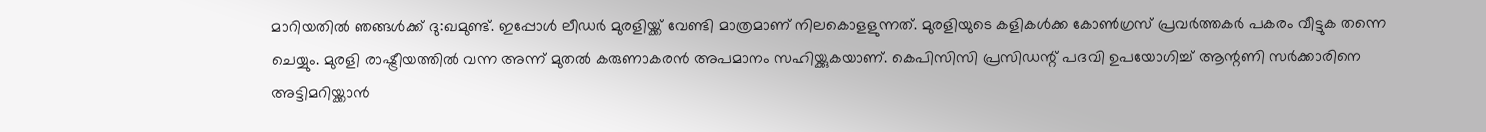മാറിയതില്‍ ഞങ്ങള്‍ക്ക് ദു:ഖമുണ്ട്. ഇപ്പോള്‍ ലീഡര്‍ മുരളിയ്ക്ക് വേണ്ടി മാത്രമാണ് നിലകൊളളുന്നത്. മുരളിയുടെ കളികള്‍ക്ക കോണ്‍ഗ്രസ് പ്രവര്‍ത്തകര്‍ പകരം വീട്ടുക തന്നെ ചെയ്യും. മുരളി രാഷ്ട്രീയത്തില്‍ വന്ന അന്ന് മുതല്‍ കരുണാകരന്‍ അപമാനം സഹിയ്ക്കുകയാണ്. കെപിസിസി പ്രസിഡന്റ് പദവി ഉപയോഗിച്ച് ആന്റണി സര്‍ക്കാരിനെ അട്ടിമറിയ്ക്കാന്‍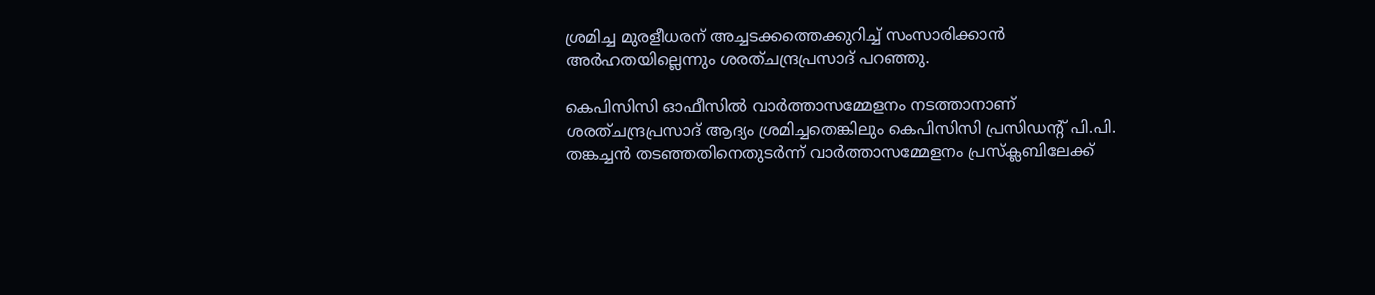ശ്രമിച്ച മുരളീധരന് അച്ചടക്കത്തെക്കുറിച്ച് സംസാരിക്കാന്‍ അര്‍ഹതയില്ലെന്നും ശരത്ചന്ദ്രപ്രസാദ് പറഞ്ഞു.

കെപിസിസി ഓഫീസില്‍ വാര്‍ത്താസമ്മേളനം നടത്താനാണ് ശരത്ചന്ദ്രപ്രസാദ് ആദ്യം ശ്രമിച്ചതെങ്കിലും കെപിസിസി പ്രസിഡന്റ് പി.പി. തങ്കച്ചന്‍ തടഞ്ഞതിനെതുടര്‍ന്ന് വാര്‍ത്താസമ്മേളനം പ്രസ്ക്ലബിലേക്ക്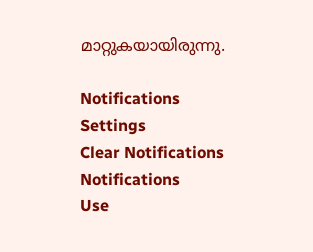മാറ്റുകയായിരുന്നു.

Notifications
Settings
Clear Notifications
Notifications
Use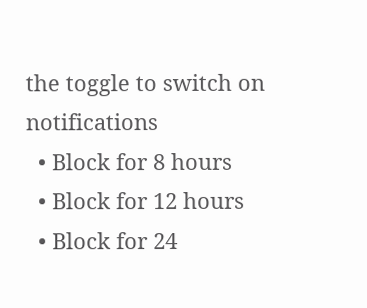the toggle to switch on notifications
  • Block for 8 hours
  • Block for 12 hours
  • Block for 24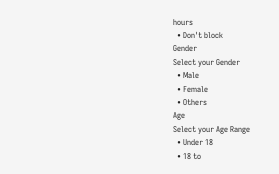hours
  • Don't block
Gender
Select your Gender
  • Male
  • Female
  • Others
Age
Select your Age Range
  • Under 18
  • 18 to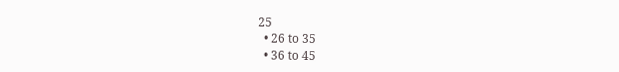25
  • 26 to 35
  • 36 to 45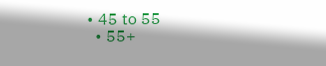• 45 to 55
  • 55+